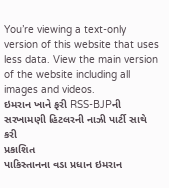You’re viewing a text-only version of this website that uses less data. View the main version of the website including all images and videos.
ઇમરાન ખાને ફરી RSS-BJPની સરખામણી હિટલરની નાઝી પાર્ટી સાથે કરી
પ્રકાશિત
પાકિસ્તાનના વડા પ્રધાન ઇમરાન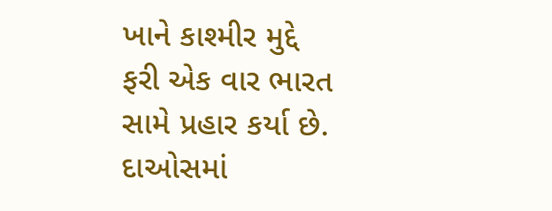ખાને કાશ્મીર મુદ્દે ફરી એક વાર ભારત સામે પ્રહાર કર્યા છે.
દાઓસમાં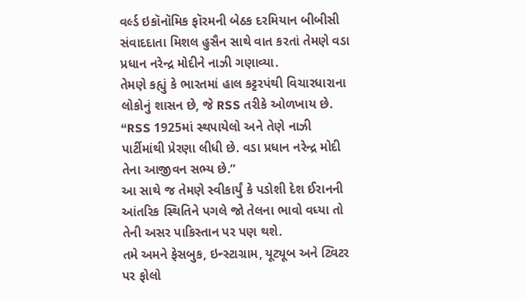વર્લ્ડ ઇકૉનૉમિક ફૉરમની બેઠક દરમિયાન બીબીસી સંવાદદાતા મિશલ હુસૈન સાથે વાત કરતાં તેમણે વડા પ્રધાન નરેન્દ્ર મોદીને નાઝી ગણાવ્યા.
તેમણે કહ્યું કે ભારતમાં હાલ કટ્ટરપંથી વિચારધારાના લોકોનું શાસન છે, જે RSS તરીકે ઓળખાય છે.
“RSS 1925માં સ્થપાયેલો અને તેણે નાઝી પાર્ટીમાંથી પ્રેરણા લીધી છે. વડા પ્રધાન નરેન્દ્ર મોદી તેના આજીવન સભ્ય છે.”
આ સાથે જ તેમણે સ્વીકાર્યું કે પડોશી દેશ ઈરાનની આંતરિક સ્થિતિને પગલે જો તેલના ભાવો વધ્યા તો તેની અસર પાકિસ્તાન પર પણ થશે.
તમે અમને ફેસબુક, ઇન્સ્ટાગ્રામ, યૂટ્યૂબ અને ટ્વિટર પર ફોલો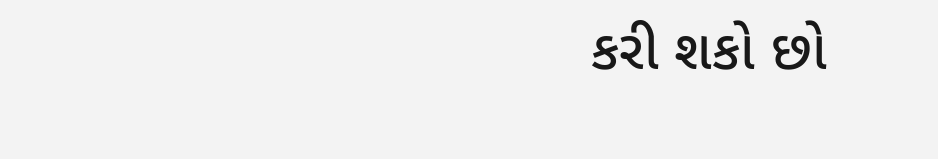કરી શકો છો